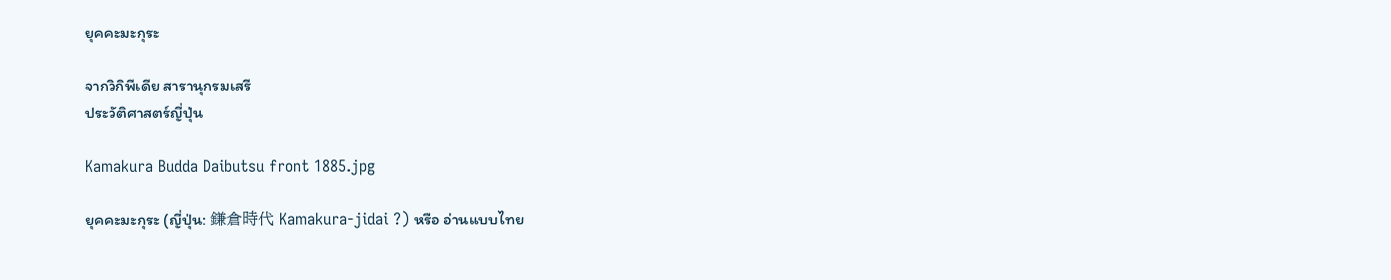ยุคคะมะกุระ

จากวิกิพีเดีย สารานุกรมเสรี
ประวัติศาสตร์ญี่ปุ่น

Kamakura Budda Daibutsu front 1885.jpg

ยุคคะมะกุระ (ญี่ปุ่น: 鎌倉時代 Kamakura-jidai ?) หรือ อ่านแบบไทย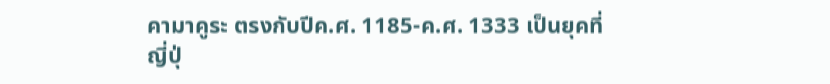คามาคูระ ตรงกับปีค.ศ. 1185-ค.ศ. 1333 เป็นยุคที่ญี่ปุ่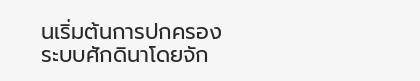นเริ่มต้นการปกครองระบบศักดินาโดยจัก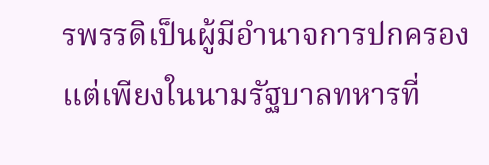รพรรดิเป็นผู้มีอำนาจการปกครอง แต่เพียงในนามรัฐบาลทหารที่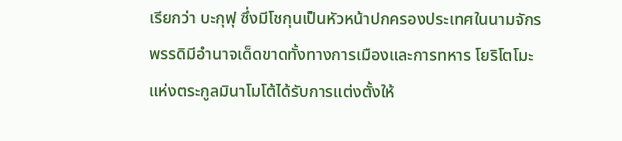เรียกว่า บะกุฟุ ซึ่งมีโชกุนเป็นหัวหน้าปกครองประเทศในนามจักรพรรดิมีอำนาจเด็ดขาดทั้งทางการเมืองและการทหาร โยริโตโมะแห่งตระกูลมินาโมโต้ได้รับการแต่งตั้งให้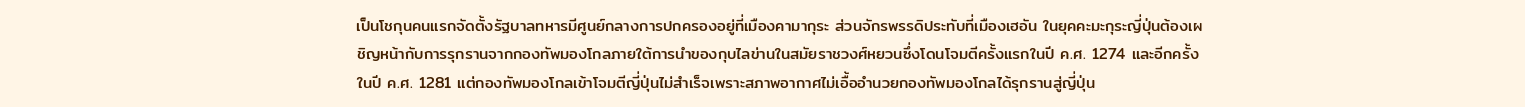เป็นโชกุนคนแรกจัดตั้งรัฐบาลทหารมีศูนย์กลางการปกครองอยู่ที่เมืองคามากุระ ส่วนจักรพรรดิประทับที่เมืองเฮอัน ในยุคคะมะกุระญี่ปุ่นต้องเผชิญหน้ากับการรุกรานจากกองทัพมองโกลภายใต้การนำของกุบไลข่านในสมัยราชวงศ์หยวนซึ่งโดนโจมตีครั้งแรกในปี ค.ศ. 1274 และอีกครั้งในปี ค.ศ. 1281 แต่กองทัพมองโกลเข้าโจมตีญี่ปุ่นไม่สำเร็จเพราะสภาพอากาศไม่เอื้ออำนวยกองทัพมองโกลได้รุกรานสู่ญี่ปุ่น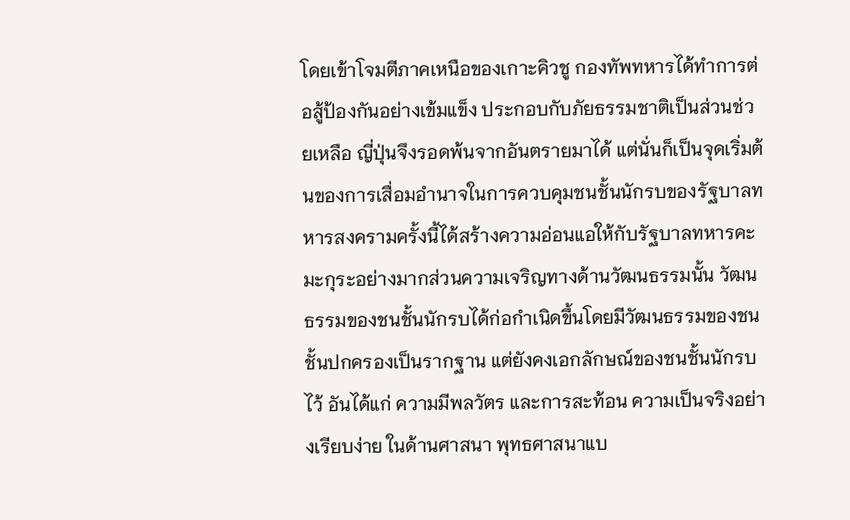โดยเข้าโจมตีภาคเหนือของเกาะคิวชู กองทัพทหารได้ทำการต่อสู้ป้องกันอย่างเข้มแข็ง ประกอบกับภัยธรรมชาติเป็นส่วนช่วยเหลือ ญี่ปุ่นจึงรอดพ้นจากอันตรายมาได้ แต่นั่นก็เป็นจุดเริ่มต้นของการเสื่อมอำนาจในการควบคุมชนชั้นนักรบของรัฐบาลทหารสงครามครั้งนี้ได้สร้างความอ่อนแอให้กับรัฐบาลทหารคะมะกุระอย่างมากส่วนความเจริญทางด้านวัฒนธรรมนั้น วัฒนธรรมของชนชั้นนักรบได้ก่อกำเนิดขึ้นโดยมีวัฒนธรรมของชนชั้นปกครองเป็นรากฐาน แต่ยังคงเอกลักษณ์ของชนชั้นนักรบไว้ อันได้แก่ ความมีพลวัตร และการสะท้อน ความเป็นจริงอย่างเรียบง่าย ในด้านศาสนา พุทธศาสนาแบ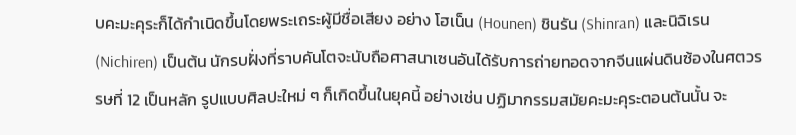บคะมะคุระก็ได้กำเนิดขึ้นโดยพระเถระผู้มีชื่อเสียง อย่าง โฮเน็น (Hounen) ชินรัน (Shinran) และนิฉิเรน (Nichiren) เป็นต้น นักรบฝั่งที่ราบคันโตจะนับถือศาสนาเซนอันได้รับการถ่ายทอดจากจีนแผ่นดินซ้องในศตวรรษที่ 12 เป็นหลัก รูปแบบศิลปะใหม่ ๆ ก็เกิดขึ้นในยุคนี้ อย่างเช่น ปฏิมากรรมสมัยคะมะคุระตอนต้นนั้น จะ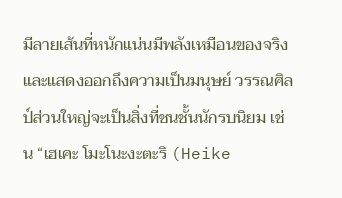มีลายเส้นที่หนักแน่นมีพลังเหมือนของจริง และแสดงออกถึงความเป็นมนุษย์ วรรณศิลป์ส่วนใหญ่จะเป็นสิ่งที่ชนชั้นนักรบนิยม เช่น “เฮเคะ โมะโนะงะตะริ (Heike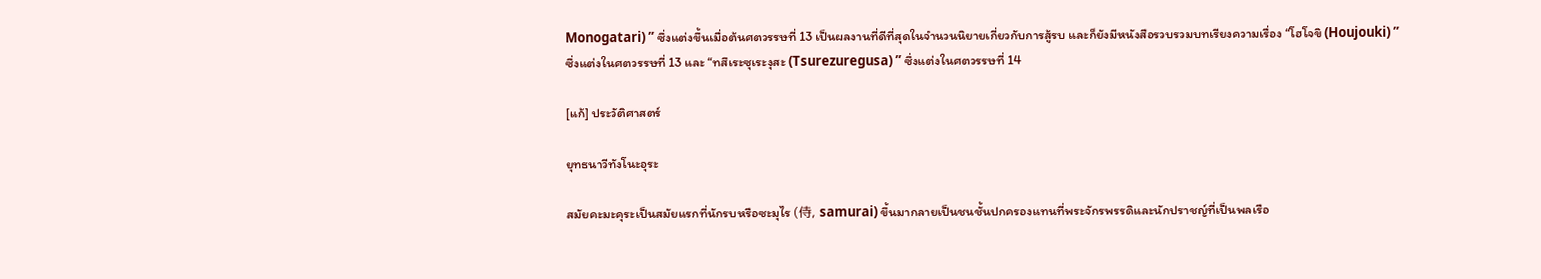Monogatari) ” ซึ่งแต่งขึ้นเมื่อต้นศตวรรษที่ 13 เป็นผลงานที่ดีที่สุดในจำนวนนิยายเกี่ยวกับการสู้รบ และก็ยังมีหนังสือรวบรวมบทเรียงความเรื่อง “โฮโจขิ (Houjouki) ” ซึ่งแต่งในศตวรรษที่ 13 และ “ทสึเระซุเระงุสะ (Tsurezuregusa) ” ซึ่งแต่งในศตวรรษที่ 14

[แก้] ประวัติศาสตร์

ยุทธนาวีทังโนะอุระ

สมัยคะมะคุระเป็นสมัยแรกที่นักรบหรือซะมุไร (侍, samurai) ขึ้นมากลายเป็นชนชั้นปกครองแทนที่พระจักรพรรดิและนักปราชญ์ที่เป็นพลเรือ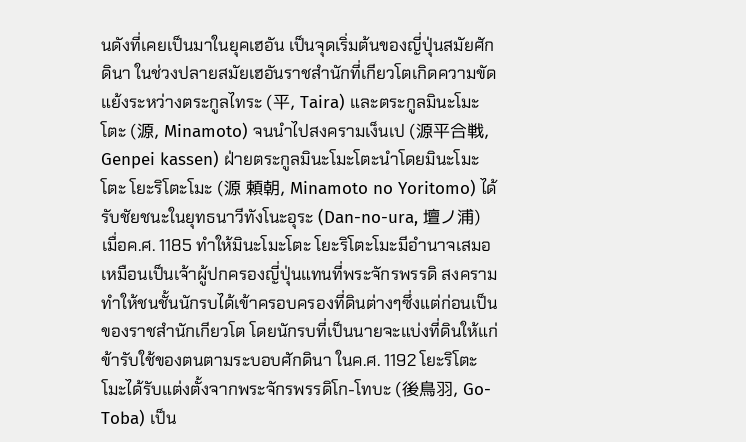นดังที่เคยเป็นมาในยุคเฮอัน เป็นจุดเริ่มต้นของญี่ปุ่นสมัยศักดินา ในช่วงปลายสมัยเฮอันราชสำนักที่เกียวโตเกิดความขัดแย้งระหว่างตระกูลไทระ (平, Taira) และตระกูลมินะโมะโตะ (源, Minamoto) จนนำไปสงครามเง็นเป (源平合戦, Genpei kassen) ฝ่ายตระกูลมินะโมะโตะนำโดยมินะโมะโตะ โยะริโตะโมะ (源 頼朝, Minamoto no Yoritomo) ได้รับชัยชนะในยุทธนาวีทังโนะอุระ (Dan-no-ura, 壇ノ浦) เมื่อค.ศ. 1185 ทำให้มินะโมะโตะ โยะริโตะโมะมีอำนาจเสมอเหมือนเป็นเจ้าผู้ปกครองญี่ปุ่นแทนที่พระจักรพรรดิ สงครามทำให้ชนชั้นนักรบได้เข้าครอบครองที่ดินต่างๆซึ่งแต่ก่อนเป็นของราชสำนักเกียวโต โดยนักรบที่เป็นนายจะแบ่งที่ดินให้แก่ข้ารับใช้ของตนตามระบอบศักดินา ในค.ศ. 1192 โยะริโตะโมะได้รับแต่งตั้งจากพระจักรพรรดิโก-โทบะ (後鳥羽, Go-Toba) เป็น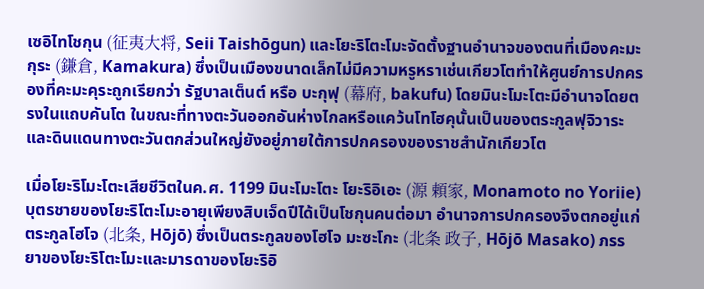เซอิไทโชกุน (征夷大将, Seii Taishōgun) และโยะริโตะโมะจัดตั้งฐานอำนาจของตนที่เมืองคะมะกุระ (鎌倉, Kamakura) ซึ่งเป็นเมืองขนาดเล็กไม่มีความหรูหราเช่นเกียวโตทำให้ศูนย์การปกครองที่คะมะคุระถูกเรียกว่า รัฐบาลเต็นต์ หรือ บะกุฟุ (幕府, bakufu) โดยมินะโมะโตะมีอำนาจโดยตรงในแถบคันโต ในขณะที่ทางตะวันออกอันห่างไกลหรือแคว้นโทโฮคุนั้นเป็นของตระกูลฟุจิวาระ และดินแดนทางตะวันตกส่วนใหญ่ยังอยู่ภายใต้การปกครองของราชสำนักเกียวโต

เมื่อโยะริโมะโตะเสียชีวิตในค.ศ. 1199 มินะโมะโตะ โยะริอิเอะ (源 頼家, Monamoto no Yoriie) บุตรชายของโยะริโตะโมะอายุเพียงสิบเจ็ดปีได้เป็นโชกุนคนต่อมา อำนาจการปกครองจึงตกอยู่แก่ตระกูลโฮโจ (北条, Hōjō) ซึ่งเป็นตระกูลของโฮโจ มะซะโกะ (北条 政子, Hōjō Masako) ภรรยาของโยะริโตะโมะและมารดาของโยะริอิ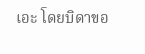เอะ โดยบิดาขอ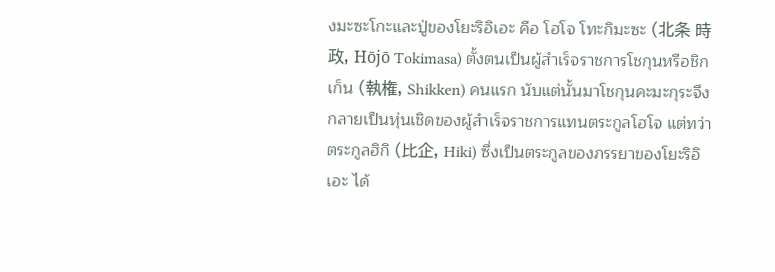งมะซะโกะและปู่ของโยะริอิเอะ คือ โฮโจ โทะกิมะซะ (北条 時政, Hōjō Tokimasa) ตั้งตนเป็นผู้สำเร็จราชการโชกุนหรือชิกเก็น (執権, Shikken) คนแรก นับแต่นั้นมาโชกุนคะมะกุระจึงกลายเป็นหุ่นเชิดของผู้สำเร็จราชการแทนตระกูลโฮโจ แต่ทว่าตระกูลฮิกิ (比企, Hiki) ซึ่งเป็นตระกูลของภรรยาของโยะริอิเอะ ได้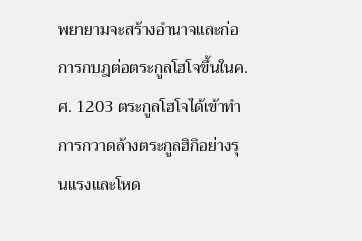พยายามจะสร้างอำนาจและก่อการกบฎต่อตระกูลโฮโจขึ้นในค.ศ. 1203 ตระกูลโฮโจได้เข้าทำการกวาดล้างตระกูลฮิกิอย่างรุนแรงและโหด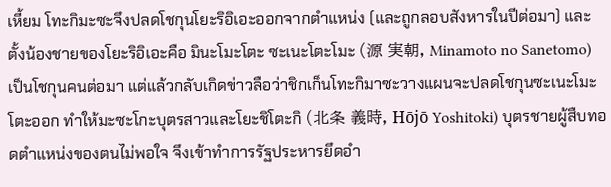เหี้ยม โทะกิมะซะจึงปลดโชกุนโยะริอิเอะออกจากตำแหน่ง (และถูกลอบสังหารในปีต่อมา) และตั้งน้องชายของโยะริอิเอะคือ มินะโมะโตะ ซะเนะโตะโมะ (源 実朝, Minamoto no Sanetomo) เป็นโชกุนคนต่อมา แต่แล้วกลับเกิดข่าวลือว่าชิกเก็นโทะกิมาซะวางแผนจะปลดโชกุนซะเนะโมะโตะออก ทำให้มะซะโกะบุตรสาวและโยะชิโตะกิ (北条 義時, Hōjō Yoshitoki) บุตรชายผู้สืบทอดตำแหน่งของตนไม่พอใจ จึงเข้าทำการรัฐประหารยึดอำ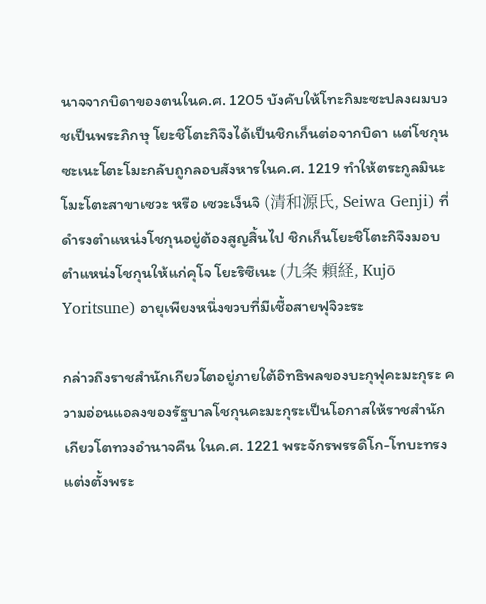นาจจากบิดาของตนในค.ศ. 1205 บังคับให้โทะกิมะซะปลงผมบวชเป็นพระภิกษุ โยะชิโตะกิจึงได้เป็นชิกเก็นต่อจากบิดา แต่โชกุนซะเนะโตะโมะกลับถูกลอบสังหารในค.ศ. 1219 ทำให้ตระกูลมินะโมะโตะสาขาเซวะ หรือ เซวะเง็นจิ (清和源氏, Seiwa Genji) ที่ดำรงตำแหน่งโชกุนอยู่ต้องสูญสิ้นไป ชิกเก็นโยะชิโตะกิจึงมอบตำแหน่งโชกุนให้แก่คุโจ โยะริซึเนะ (九条 頼経, Kujō Yoritsune) อายุเพียงหนึ่งขวบที่มีเชื้อสายฟุจิวะระ

กล่าวถึงราชสำนักเกียวโตอยู่ภายใต้อิทธิพลของบะกุฟุคะมะกุระ ความอ่อนแอลงของรัฐบาลโชกุนคะมะกุระเป็นโอกาสให้ราชสำนักเกียวโตทวงอำนาจคืน ในค.ศ. 1221 พระจักรพรรดิโก-โทบะทรงแต่งตั้งพระ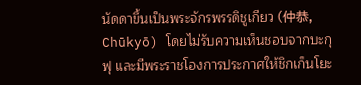นัดดาขึ้นเป็นพระจักรพรรดิชูเกียว (仲恭, Chūkyō) โดยไม่รับความเห็นชอบจากบะกุฟุ และมีพระราชโองการประกาศให้ชิกเก็นโยะ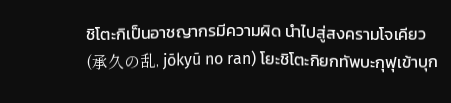ชิโตะกิเป็นอาชญากรมีความผิด นำไปสู่สงครามโจเคียว (承久の乱, jōkyū no ran) โยะชิโตะกิยกทัพบะกุฟุเข้าบุก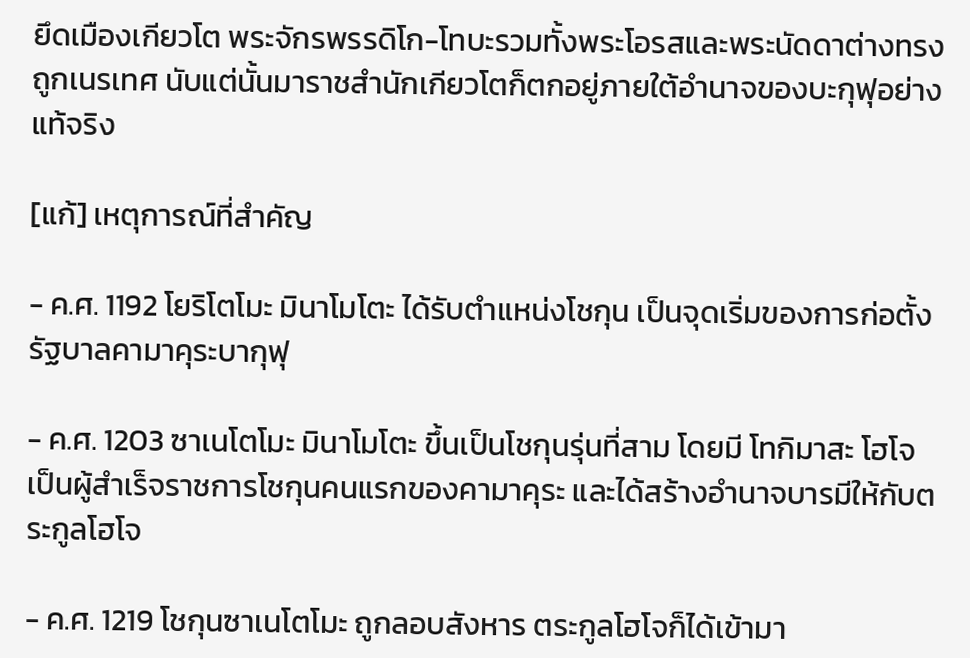ยึดเมืองเกียวโต พระจักรพรรดิโก-โทบะรวมทั้งพระโอรสและพระนัดดาต่างทรงถูกเนรเทศ นับแต่นั้นมาราชสำนักเกียวโตก็ตกอยู่ภายใต้อำนาจของบะกุฟุอย่างแท้จริง

[แก้] เหตุการณ์ที่สำคัญ

- ค.ศ. 1192 โยริโตโมะ มินาโมโตะ ได้รับตำแหน่งโชกุน เป็นจุดเริ่มของการก่อตั้งรัฐบาลคามาคุระบากุฟุ

- ค.ศ. 1203 ซาเนโตโมะ มินาโมโตะ ขึ้นเป็นโชกุนรุ่นที่สาม โดยมี โทกิมาสะ โฮโจ เป็นผู้สำเร็จราชการโชกุนคนแรกของคามาคุระ และได้สร้างอำนาจบารมีให้กับตระกูลโฮโจ

- ค.ศ. 1219 โชกุนซาเนโตโมะ ถูกลอบสังหาร ตระกูลโฮโจก็ได้เข้ามา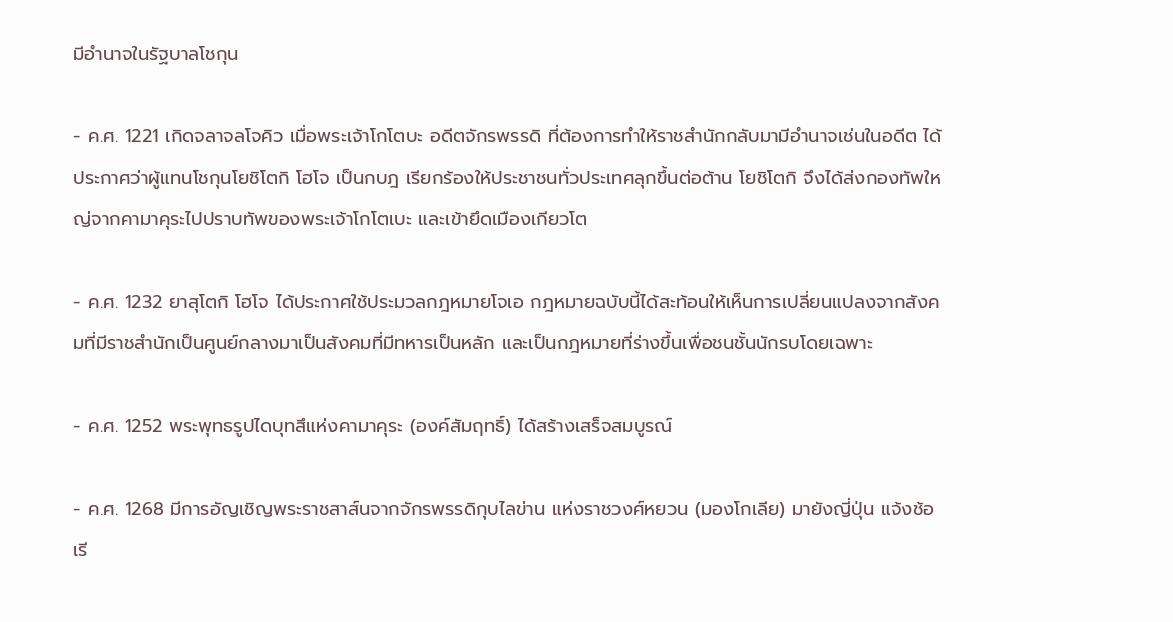มีอำนาจในรัฐบาลโชกุน

- ค.ศ. 1221 เกิดจลาจลโจคิว เมื่อพระเจ้าโกโตบะ อดีตจักรพรรดิ ที่ต้องการทำให้ราชสำนักกลับมามีอำนาจเช่นในอดีต ได้ประกาศว่าผู้แทนโชกุนโยชิโตกิ โฮโจ เป็นกบฎ เรียกร้องให้ประชาชนทั่วประเทศลุกขึ้นต่อต้าน โยชิโตกิ จึงได้ส่งกองทัพใหญ่จากคามาคุระไปปราบทัพของพระเจ้าโกโตเบะ และเข้ายึดเมืองเกียวโต

- ค.ศ. 1232 ยาสุโตกิ โฮโจ ได้ประกาศใช้ประมวลกฎหมายโจเอ กฎหมายฉบับนี้ได้สะท้อนให้เห็นการเปลี่ยนแปลงจากสังคมที่มีราชสำนักเป็นศูนย์กลางมาเป็นสังคมที่มีทหารเป็นหลัก และเป็นกฎหมายที่ร่างขึ้นเพื่อชนชั้นนักรบโดยเฉพาะ

- ค.ศ. 1252 พระพุทธรูปไดบุทสึแห่งคามาคุระ (องค์สัมฤทธิ์) ได้สร้างเสร็จสมบูรณ์

- ค.ศ. 1268 มีการอัญเชิญพระราชสาส์นจากจักรพรรดิกุบไลข่าน แห่งราชวงศ์หยวน (มองโกเลีย) มายังญี่ปุ่น แจ้งช้อเรี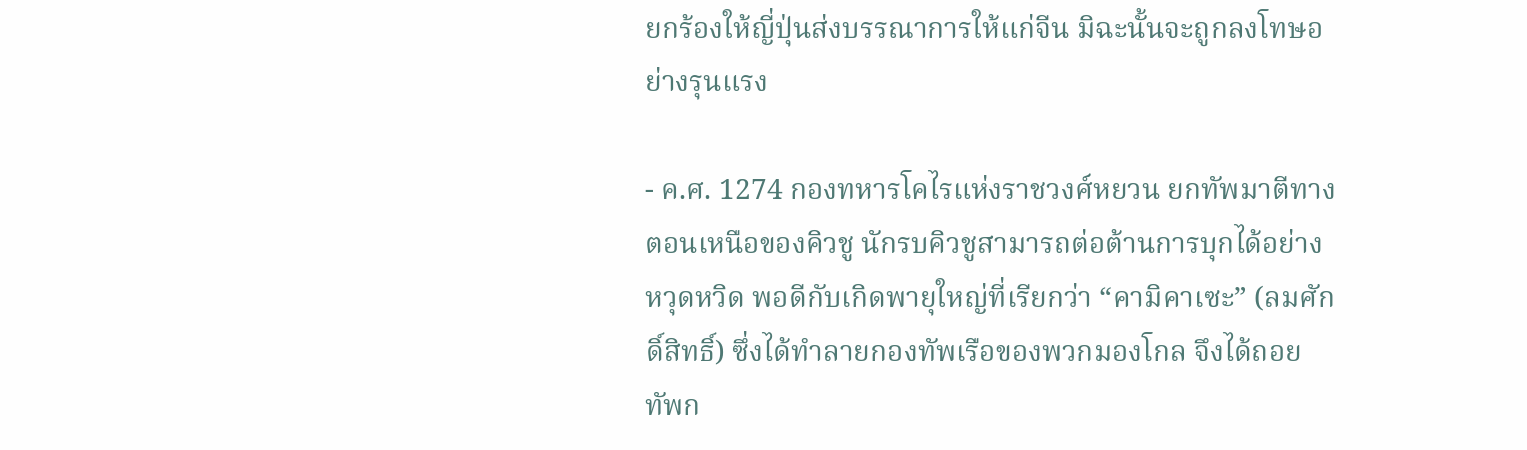ยกร้องให้ญี่ปุ่นส่งบรรณาการให้แก่จีน มิฉะนั้นจะถูกลงโทษอย่างรุนแรง

- ค.ศ. 1274 กองทหารโคไรแห่งราชวงศ์หยวน ยกทัพมาตีทางตอนเหนือของคิวชู นักรบคิวชูสามารถต่อต้านการบุกได้อย่างหวุดหวิด พอดีกับเกิดพายุใหญ่ที่เรียกว่า “คามิคาเซะ” (ลมศักดิ์สิทธิ์) ซึ่งได้ทำลายกองทัพเรือของพวกมองโกล จึงได้ถอยทัพก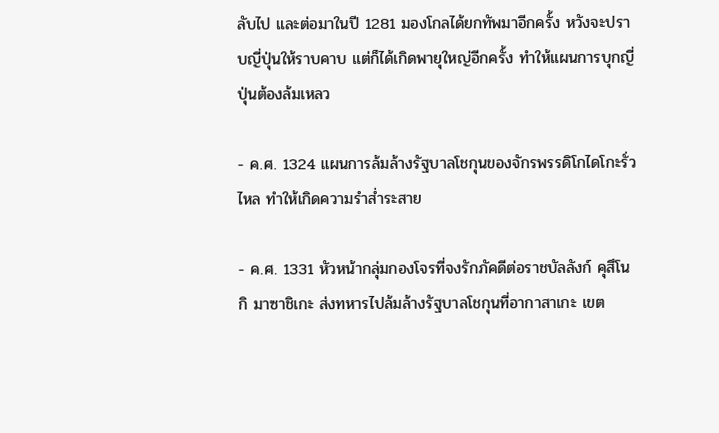ลับไป และต่อมาในปี 1281 มองโกลได้ยกทัพมาอีกครั้ง หวังจะปราบญี่ปุ่นให้ราบคาบ แต่ก็ได้เกิดพายุใหญ่อีกครั้ง ทำให้แผนการบุกญี่ปุ่นต้องล้มเหลว

- ค.ศ. 1324 แผนการล้มล้างรัฐบาลโชกุนของจักรพรรดิโกไดโกะรั่วไหล ทำให้เกิดความรำส่ำระสาย

- ค.ศ. 1331 หัวหน้ากลุ่มกองโจรที่จงรักภัคดีต่อราชบัลลังก์ คุสึโนกิ มาซาชิเกะ ส่งทหารไปล้มล้างรัฐบาลโชกุนที่อากาสาเกะ เขต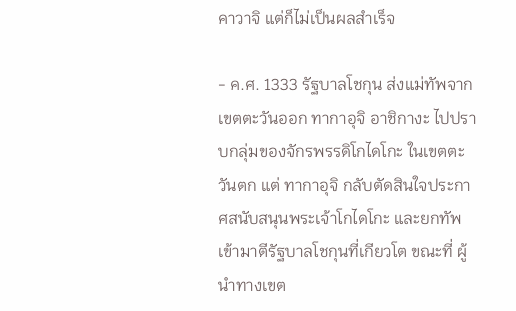คาวาจิ แต่ก็ไม่เป็นผลสำเร็จ

- ค.ศ. 1333 รัฐบาลโชกุน ส่งแม่ทัพจากเขตตะวันออก ทากาอุจิ อาชิกางะ ไปปราบกลุ่มของจักรพรรดิโกไดโกะ ในเขตตะวันตก แต่ ทากาอุจิ กลับตัดสินใจประกาศสนับสนุนพระเจ้าโกไดโกะ และยกทัพเข้ามาตีรัฐบาลโชกุนที่เกียวโต ขณะที่ ผู้นำทางเขต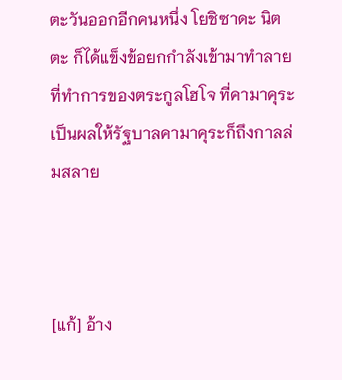ตะวันออกอีกคนหนึ่ง โยชิซาดะ นิตตะ ก็ได้แข็งข้อยกกำลังเข้ามาทำลายที่ทำการของตระกูลโฮโจ ที่คามาคุระ เป็นผลให้รัฐบาลคามาคุระก็ถึงกาลล่มสลาย



[แก้] อ้าง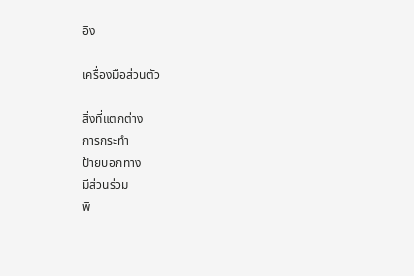อิง

เครื่องมือส่วนตัว

สิ่งที่แตกต่าง
การกระทำ
ป้ายบอกทาง
มีส่วนร่วม
พิ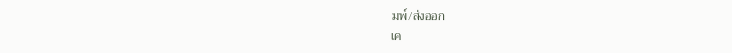มพ์/ส่งออก
เค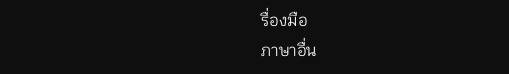รื่องมือ
ภาษาอื่น